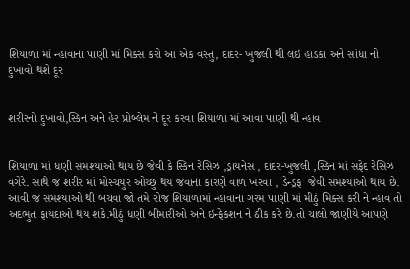શિયાળા માં ન્હાવાના પાણી માં મિક્સ કરો આ એક વસ્તુ, દાદર- ખુજલી થી લઇ હાડકા અને સાંધા નો દુખાવો થશે દૂર


શરીરનો દુખાવો,સ્કિન અને હેર પ્રોબ્લેમ ને દૂર કરવા શિયાળા માં આવા પાણી થી ન્હાવ


શિયાળા માં ધણી સમશ્યાઓ થાય છે જેવી કે સ્કિન રેસિઝ ,ડ્રાયનેસ , દાદર-ખુજલી ,સ્કિન માં સફેદ રેસિઝ વગેરે. સાથે જ શરીર માં મોસ્ચયુર ઓચ્છુ થય જવાના કારણે વાળ ખરવા , ડેન્ડ્રફ  જેવી સમશ્યાઓ થાય છે. આવી જ સમશ્યાઓ થી બચવા જો તમે રોજ શિયાળામાં ન્હાવાના ગરમ પાણી માં મીઠું મિક્સ કરી ને ન્હાવ તો અદભુત ફાયદાઓ થય શકે.મીઠું ધણી બીમારીઓ અને ઇન્ફેકશન ને ઠીક કરે છે.તો ચાલો જાણીયે આપણે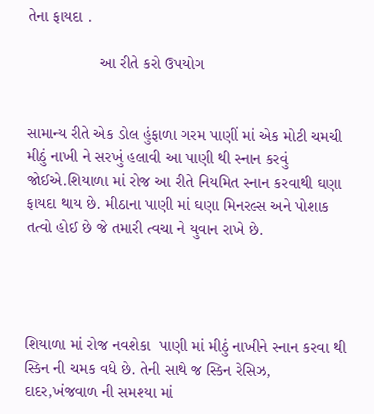તેના ફાયદા .

                આ રીતે કરો ઉપયોગ


સામાન્ય રીતે એક ડોલ હુંફાળા ગરમ પાણીં માં એક મોટી ચમચી મીઠું નાખી ને સરખું હલાવી આ પાણી થી સ્નાન કરવું જોઈએ.શિયાળા માં રોજ આ રીતે નિયમિત સ્નાન કરવાથી ઘણા ફાયદા થાય છે. મીઠાના પાણી માં ઘણા મિનરલ્સ અને પોશાક તત્વો હોઈ છે જે તમારી ત્વચા ને યુવાન રાખે છે.




શિયાળા માં રોજ નવશેકા  પાણી માં મીઠું નાખીને સ્નાન કરવા થી સ્કિન ની ચમક વધે છે. તેની સાથે જ સ્કિન રેસિઝ, દાદર,ખંજવાળ ની સમશ્યા માં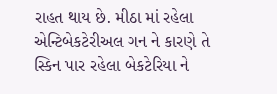રાહત થાય છે. મીઠા માં રહેલા એન્ટિબેકટેરીઅલ ગન ને કારણે તે સ્કિન પાર રહેલા બેકટેરિયા ને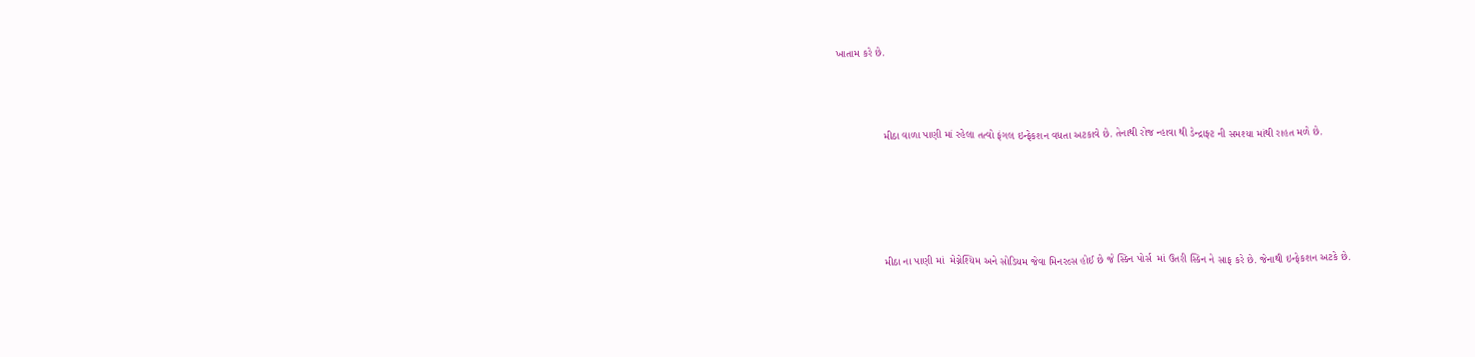ખાતામ કરે છે.



                મીઠા વાળા પાણી માં રહેલા તત્વો ફંગલ ઇન્ફેકશન વધતા અટકાવે છે. તેનાથી રોજ ન્હાવા થી ડેન્દ્રાફ્ટ ની સમશ્યા માંથી રાહત મળે છે.





                મીઠા ના પાણી માં  મેગ્નેશ્યિમ અને સોડિયમ જેવા મિનરલ્સ હોઈ છે જે સ્કિન પોર્સ  માં ઉતરી સ્કિન ને સાફ કરે છે. જેનાથી ઇન્ફેકશન અટકે છે.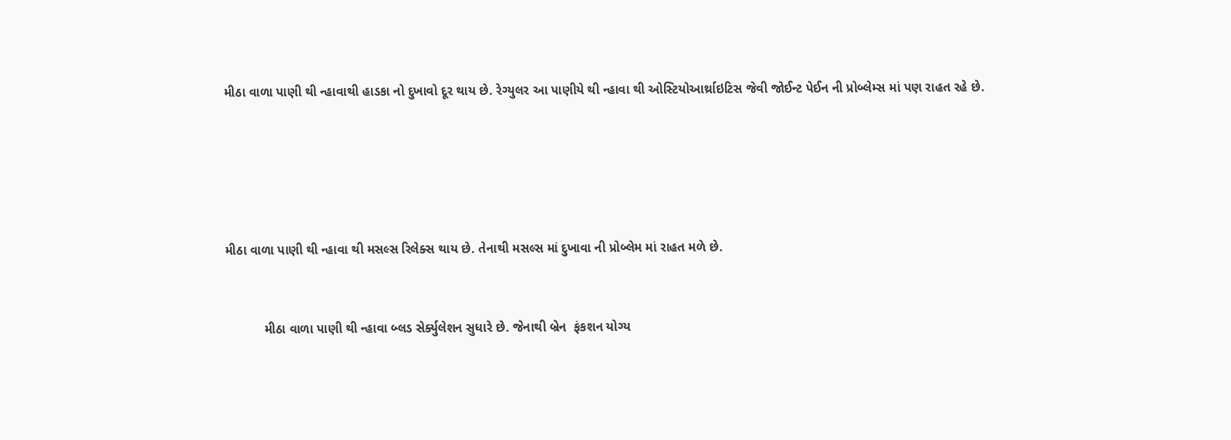મીઠા વાળા પાણી થી ન્હાવાથી હાડકા નો દુખાવો દૂર થાય છે. રેગ્યુલર આ પાણીયે થી ન્હાવા થી ઓસ્ટિયોઆર્થ્રાઇટિસ જેવી જોઈન્ટ પેઈન ની પ્રોબ્લેમ્સ માં પણ રાહત રહે છે.





મીઠા વાળા પાણી થી ન્હાવા થી મસલ્સ રિલેક્સ થાય છે. તેનાથી મસલ્સ માં દુખાવા ની પ્રોબ્લેમ માં રાહત મળે છે.


           મીઠા વાળા પાણી થી ન્હાવા બ્લડ સેર્ક્યુલેશન સુધારે છે. જેનાથી બ્રેન  ફંકશન યોગ્ય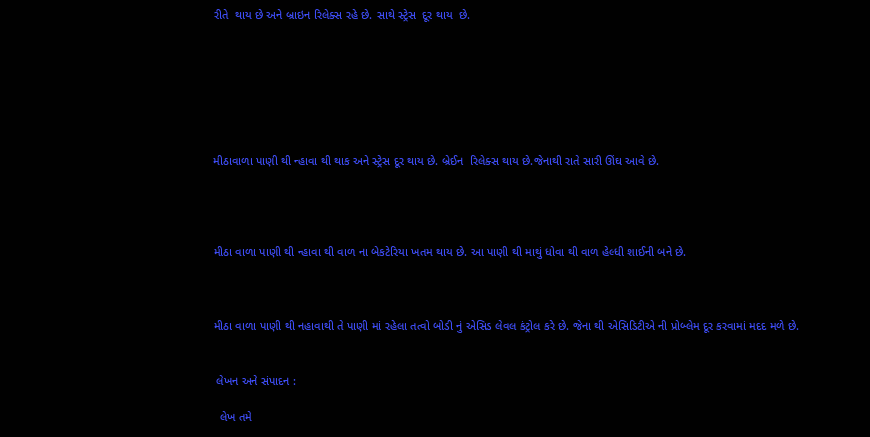રીતે  થાય છે અને બ્રાઇન રિલેક્સ રહે છે. સાથે સ્ટ્રેસ  દૂર થાય  છે.







મીઠાવાળા પાણી થી ન્હાવા થી થાક અને સ્ટ્રેસ દૂર થાય છે. બ્રેઈન  રિલેક્સ થાય છે.જેનાથી રાતે સારી ઊંઘ આવે છે.




મીઠા વાળા પાણી થી ન્હાવા થી વાળ ના બેકટેરિયા ખતમ થાય છે. આ પાણી થી માથું ધોવા થી વાળ હેલ્ધી શાઈની બને છે.



મીઠા વાળા પાણી થી નહાવાથી તે પાણી માં રહેલા તત્વો બોડી નું એસિડ લેવલ કંટ્રોલ કરે છે. જેના થી એસિડિટીએ ની પ્રોબ્લેમ દૂર કરવામાં મદદ મળે છે.


 લેખન અને સંપાદન :

  લેખ તમે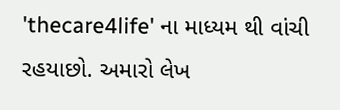'thecare4life' ના માધ્યમ થી વાંચી રહયાછો. અમારો લેખ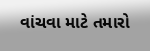વાંચવા માટે તમારો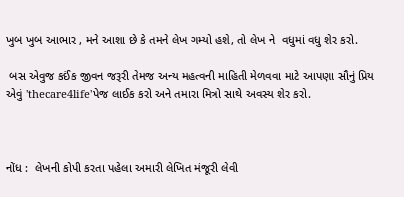ખુબ ખુબ આભાર , મને આશા છે કે તમને લેખ ગમ્યો હશે, તો લેખ ને  વધુમાં વધુ શેર કરો.

 બસ એવુજ કઈંક જીવન જરૂરી તેમજ અન્ય મહત્વની માહિતી મેળવવા માટે આપણા સૌનું પ્રિય એવું 'thecare4life'પેજ લાઈક કરો અને તમારા મિત્રો સાથે અવસ્ય શેર કરો.



નોંધ :  લેખની કોપી કરતા પહેલા અમારી લેખિત મંજૂરી લેવી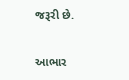જરૂરી છે.

આભાર